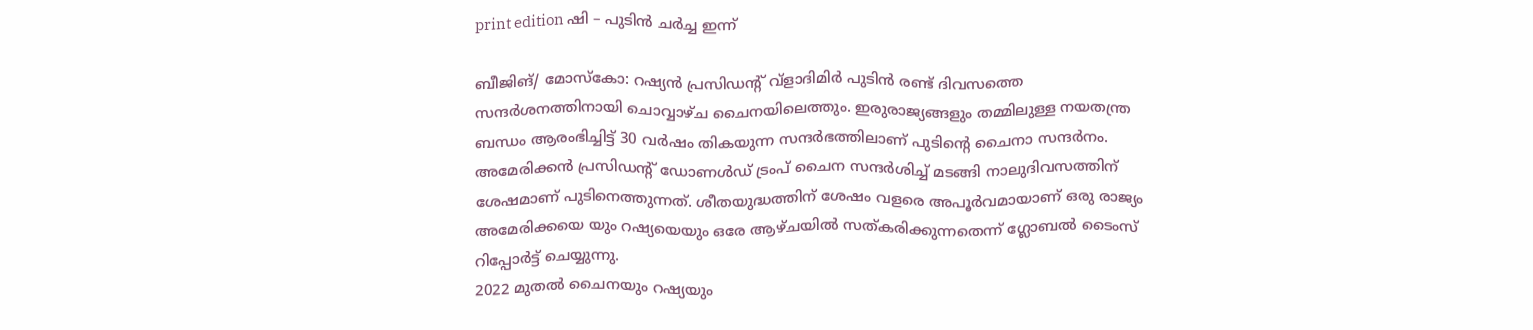print edition ഷി – പുടിൻ ചർച്ച ഇന്ന്

ബീജിങ്/ മോസ്കോ: റഷ്യൻ പ്രസിഡന്റ് വ്ളാദിമിർ പുടിൻ രണ്ട് ദിവസത്തെ സന്ദർശനത്തിനായി ചൊവ്വാഴ്ച ചൈനയിലെത്തും. ഇരുരാജ്യങ്ങളും തമ്മിലുള്ള നയതന്ത്ര ബന്ധം ആരംഭിച്ചിട്ട് 30 വർഷം തികയുന്ന സന്ദർഭത്തിലാണ് പുടിന്റെ ചൈനാ സന്ദർനം.
അമേരിക്കൻ പ്രസിഡന്റ് ഡോണൾഡ് ട്രംപ് ചൈന സന്ദർശിച്ച് മടങ്ങി നാലുദിവസത്തിന് ശേഷമാണ് പുടിനെത്തുന്നത്. ശീതയുദ്ധത്തിന് ശേഷം വളരെ അപൂർവമായാണ് ഒരു രാജ്യം അമേരിക്കയെ യും റഷ്യയെയും ഒരേ ആഴ്ചയിൽ സത്കരിക്കുന്നതെന്ന് ഗ്ലോബൽ ടൈംസ് റിപ്പോർട്ട് ചെയ്യുന്നു.
2022 മുതൽ ചൈനയും റഷ്യയും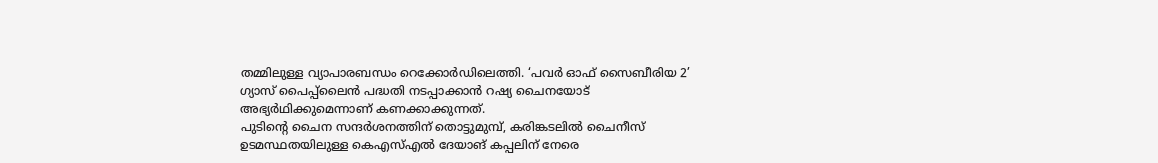തമ്മിലുള്ള വ്യാപാരബന്ധം റെക്കോർഡിലെത്തി. ‘പവർ ഓഫ് സൈബീരിയ 2’ ഗ്യാസ് പൈപ്പ്ലൈൻ പദ്ധതി നടപ്പാക്കാൻ റഷ്യ ചൈനയോട് അഭ്യർഥിക്കുമെന്നാണ് കണക്കാക്കുന്നത്.
പുടിന്റെ ചൈന സന്ദർശനത്തിന് തൊട്ടുമുമ്പ്, കരിങ്കടലിൽ ചൈനീസ് ഉടമസ്ഥതയിലുള്ള കെഎസ്എൽ ദേയാങ് കപ്പലിന് നേരെ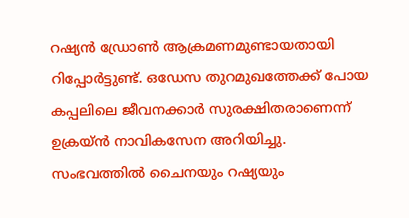റഷ്യൻ ഡ്രോൺ ആക്രമണമുണ്ടായതായി റിപ്പോർട്ടുണ്ട്. ഒഡേസ തുറമുഖത്തേക്ക് പോയ കപ്പലിലെ ജീവനക്കാർ സുരക്ഷിതരാണെന്ന് ഉക്രയ്ൻ നാവികസേന അറിയിച്ചു. സംഭവത്തിൽ ചൈനയും റഷ്യയും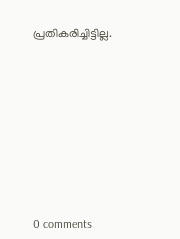പ്രതികരിച്ചിട്ടില്ല.










0 comments